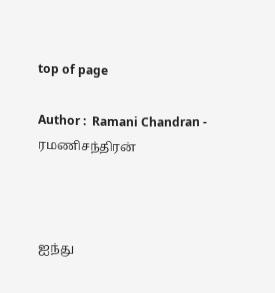top of page

Author :  Ramani Chandran - ரமணிசந்திரன்



ஐந்து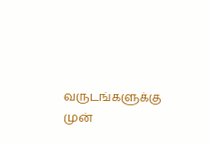வருடங்களுக்கு முன்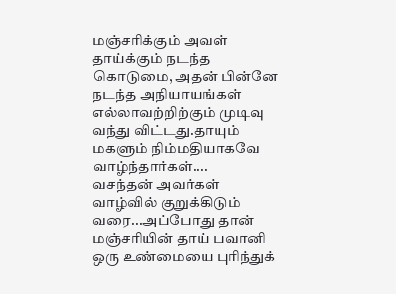மஞ்சரிக்கும் அவள் தாய்க்கும் நடந்த கொடுமை, அதன் பின்னே நடந்த அநியாயங்கள் எல்லாவற்றிற்கும் முடிவு வந்து விட்டது.தாயும் மகளும் நிம்மதியாகவே வாழ்ந்தார்கள்....
வசந்தன் அவர்கள் வாழ்வில் குறுக்கிடும் வரை...அப்போது தான் மஞ்சரியின் தாய் பவானி ஒரு உண்மையை புரிந்துக்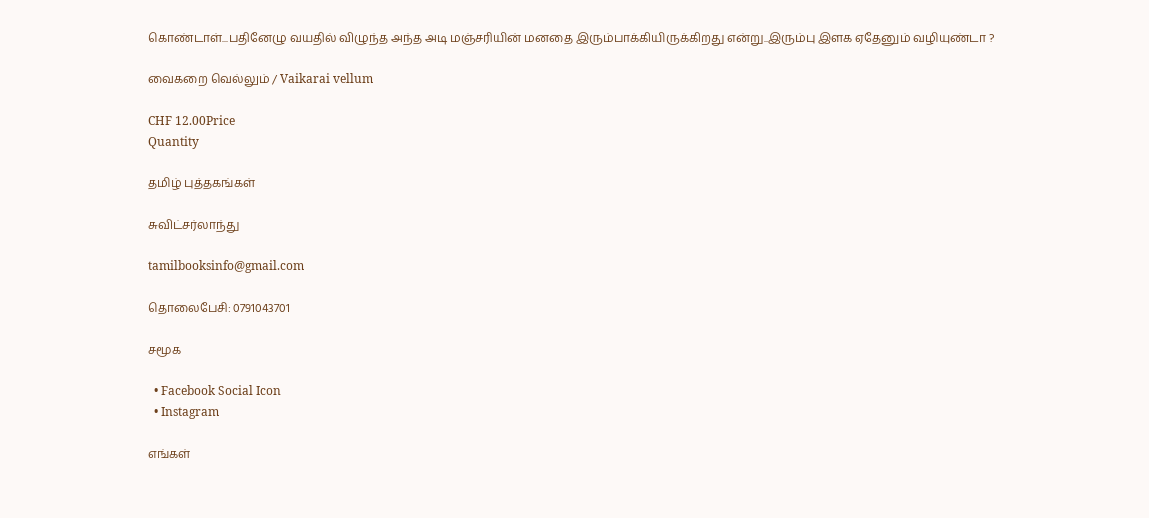கொண்டாள்...பதினேழு வயதில் விழுந்த அந்த அடி மஞ்சரியின் மனதை இரும்பாக்கியிருக்கிறது என்று..இரும்பு இளக ஏதேனும் வழியுண்டா ?

வைகறை வெல்லும் / Vaikarai vellum

CHF 12.00Price
Quantity

தமிழ் புத்தகங்கள்

சுவிட்சர்லாந்து

tamilbooksinfo@gmail.com

தொலைபேசி: 0791043701

சமூக

  • Facebook Social Icon
  • Instagram

எங்கள்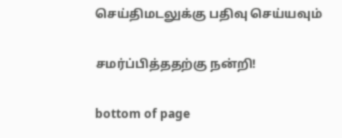செய்திமடலுக்கு பதிவு செய்யவும்

சமர்ப்பித்ததற்கு நன்றி!

bottom of page